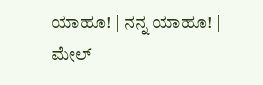ಯಾಹೂ! | ನನ್ನ ಯಾಹೂ! | ಮೇಲ್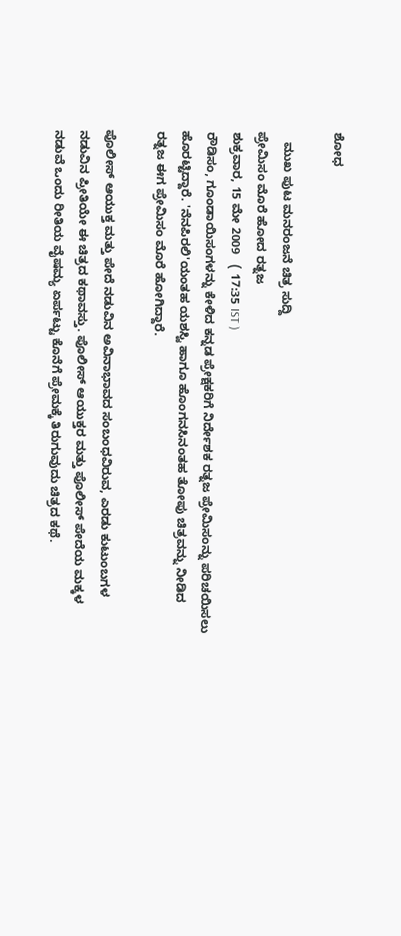ಶೋಧ

   ಮುಖ ಪುಟ ಮನರಂಜನೆ ಚಿತ್ರ ಸುದ್ದಿ
ಪ್ರೇಮಿಸಂ ಮೊರೆ ಹೋದ ರತ್ನಜ
ಶುಕ್ರವಾರ, 15 ಮೇ 2009   ( 17:35 IST )
ರೌಡಿಸಂ, ಗೂಂಡಾಯಿಸಂಗಳನ್ನು ಕೇಳಿದ ಕನ್ನಡ ಪ್ರೇಕ್ಷಕರಿಗೆ ನಿರ್ದೇಶಕ ರತ್ನಜ ಪ್ರೇಮಿಸಂನ್ನು ಪರಿಚಯಿಸಲು ಹೊರಟ್ಟಿದ್ದಾರೆ. 'ನೆನಪಿರಲಿ'ಯಂತಹ ಯಶಸ್ವಿ ಹಾಗೂ ಹೊಂಗನಸಿನಂತಹ ತೋಪು ಚಿತ್ರವನ್ನು ನೀಡಿದ ರತ್ನಜ ಈಗ ಪ್ರೇಮಿಸಂ ಮೊರೆ ಹೋಗಿದ್ದಾರೆ.

ಪೊಲೀಸ್ ಆಯುಕ್ತ ಮತ್ತು ಪೇದೆ ನಡುವಿನ ಅವಿನಾಭಾವದ ಸಂಬಂಧವಿರುವ, ಎರಡು ಕುಟುಂಬಗಳ ನಡುವಿನ ಪ್ರೀತಿಯೇ ಈ ಚಿತ್ರದ ಕಥಾವಸ್ತು. ಪೊಲೀಸ್ ಆಯುಕ್ತರ ಮತ್ತು ಪೊಲೀಸ್ ಪೇದೆಯ ಮಕ್ಕಳ ನಡುವೆ ಒಂದು ರೀತಿಯ ವೈಷಮ್ಯ ಏರ್ಪಟ್ಟು ಕೊನೆಗೆ ಪ್ರೇಮಕ್ಕೆ ತಿರುಗುವುದು ಚಿತ್ರದ ಕಥೆ.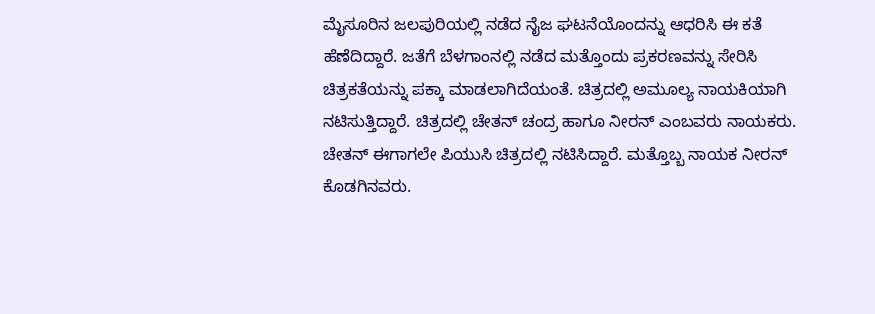ಮೈಸೂರಿನ ಜಲಪುರಿಯಲ್ಲಿ ನಡೆದ ನೈಜ ಘಟನೆಯೊಂದನ್ನು ಆಧರಿಸಿ ಈ ಕತೆ ಹೆಣೆದಿದ್ದಾರೆ. ಜತೆಗೆ ಬೆಳಗಾಂನಲ್ಲಿ ನಡೆದ ಮತ್ತೊಂದು ಪ್ರಕರಣವನ್ನು ಸೇರಿಸಿ ಚಿತ್ರಕತೆಯನ್ನು ಪಕ್ಕಾ ಮಾಡಲಾಗಿದೆಯಂತೆ. ಚಿತ್ರದಲ್ಲಿ ಅಮೂಲ್ಯ ನಾಯಕಿಯಾಗಿ ನಟಿಸುತ್ತಿದ್ದಾರೆ. ಚಿತ್ರದಲ್ಲಿ ಚೇತನ್ ಚಂದ್ರ ಹಾಗೂ ನೀರನ್ ಎಂಬವರು ನಾಯಕರು. ಚೇತನ್ ಈಗಾಗಲೇ ಪಿಯುಸಿ ಚಿತ್ರದಲ್ಲಿ ನಟಿಸಿದ್ದಾರೆ. ಮತ್ತೊಬ್ಬ ನಾಯಕ ನೀರನ್ ಕೊಡಗಿನವರು.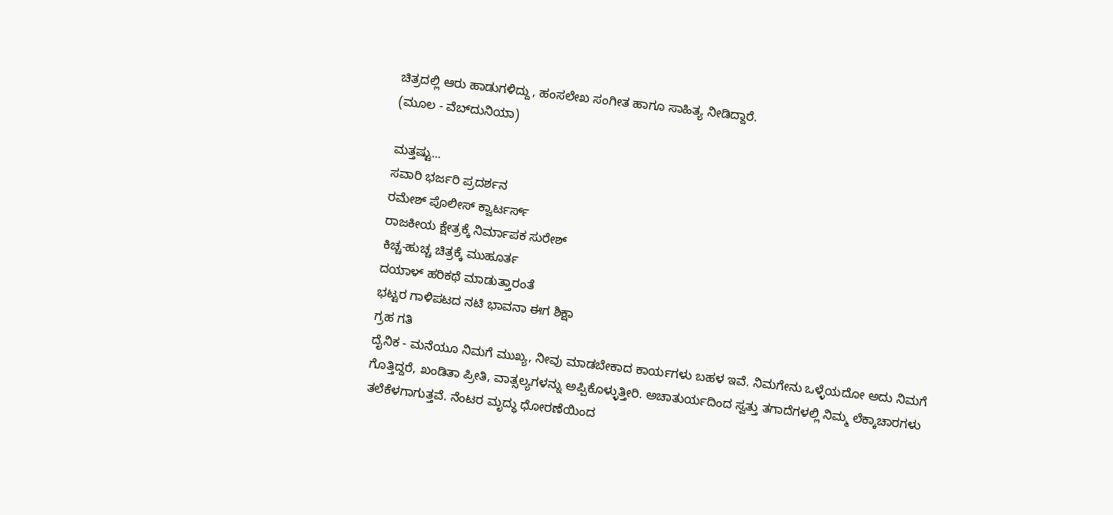ಚಿತ್ರದಲ್ಲಿ ಆರು ಹಾಡುಗಳಿದ್ದು, ಹಂಸಲೇಖ ಸಂಗೀತ ಹಾಗೂ ಸಾಹಿತ್ಯ ನೀಡಿದ್ದಾರೆ.
(ಮೂಲ - ವೆಬ್‌ದುನಿಯಾ)

ಮತ್ತಷ್ಟು...
ಸವಾರಿ ಭರ್ಜರಿ ಪ್ರದರ್ಶನ
ರಮೇಶ್ ಪೊಲೀಸ್ ಕ್ವಾರ್ಟರ್ಸ್
ರಾಜಕೀಯ ಕ್ಷೇತ್ರಕ್ಕೆ ನಿರ್ಮಾಪಕ ಸುರೇಶ್
ಕಿಚ್ಚ-ಹುಚ್ಚ ಚಿತ್ರಕ್ಕೆ ಮುಹೂರ್ತ
ದಯಾಳ್ ಹರಿಕಥೆ ಮಾಡುತ್ತಾರಂತೆ
ಭಟ್ಟರ ಗಾಳಿಪಟದ ನಟಿ ಭಾವನಾ ಈಗ ಶಿಕ್ಷಾ
ಗ್ರಹ ಗತಿ
ದೈನಿಕ - ಮನೆಯೂ ನಿಮಗೆ ಮುಖ್ಯ, ನೀವು ಮಾಡಬೇಕಾದ ಕಾರ್ಯಗಳು ಬಹಳ ಇವೆ. ನಿಮಗೇನು ಒಳ್ಳೆಯದೋ ಅದು ನಿಮಗೆ ಗೊತ್ತಿದ್ದರೆ, ಖಂಡಿತಾ ಪ್ರೀತಿ, ವಾತ್ಸಲ್ಯಗಳನ್ನು ಅಪ್ಪಿಕೊಳ್ಳುತ್ತೀರಿ. ಅಚಾತುರ್ಯದಿಂದ ಸ್ವತ್ತು ತಗಾದೆಗಳಲ್ಲಿ ನಿಮ್ಮ ಲೆಕ್ಕಾಚಾರಗಳು ತಲೆಕೆಳಗಾಗುತ್ತವೆ. ನೆಂಟರ ಮೃದ್ಧು ಧೋರಣೆಯಿಂದ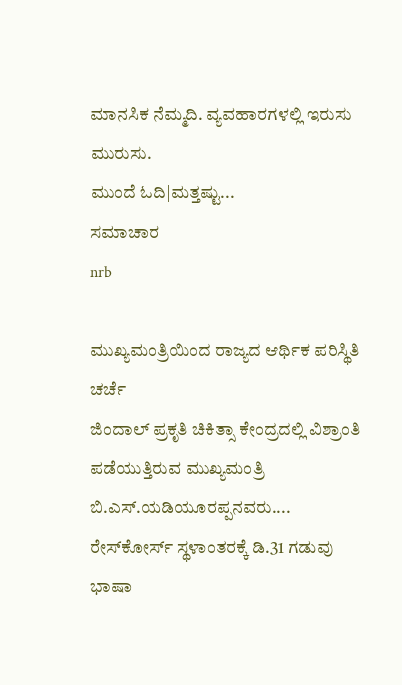ಮಾನಸಿಕ ನೆಮ್ಮದಿ. ವ್ಯವಹಾರಗಳಲ್ಲಿ ಇರುಸು ಮುರುಸು.
ಮುಂದೆ ಓದಿ|ಮತ್ತಷ್ಟು...
ಸಮಾಚಾರ
nrb

ಮುಖ್ಯಮಂತ್ರಿಯಿಂದ ರಾಜ್ಯದ ಆರ್ಥಿಕ ಪರಿಸ್ಥಿತಿ ಚರ್ಚೆ
ಜಿಂದಾಲ್ ಪ್ರಕೃತಿ ಚಿಕಿತ್ಸಾ ಕೇಂದ್ರದಲ್ಲಿ ವಿಶ್ರಾಂತಿ ಪಡೆಯುತ್ತಿರುವ ಮುಖ್ಯಮಂತ್ರಿ ಬಿ.ಎಸ್.ಯಡಿಯೂರಪ್ಪನವರು....
ರೇಸ್‌ಕೋರ್ಸ್ ಸ್ಥಳಾಂತರಕ್ಕೆ ಡಿ.31 ಗಡುವು
ಭಾಷಾ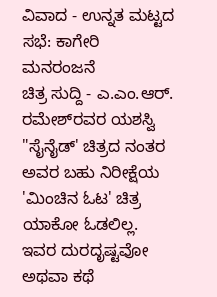ವಿವಾದ - ಉನ್ನತ ಮಟ್ಟದ ಸಭೆ: ಕಾಗೇರಿ
ಮನರಂಜನೆ
ಚಿತ್ರ ಸುದ್ದಿ - ಎ.ಎಂ.ಆರ್. ರಮೇಶ್‌ರವರ ಯಶಸ್ವಿ "ಸೈನೈಡ್' ಚಿತ್ರದ ನಂತರ ಅವರ ಬಹು ನಿರೀಕ್ಷೆಯ 'ಮಿಂಚಿನ ಓಟ' ಚಿತ್ರ ಯಾಕೋ ಓಡಲಿಲ್ಲ. ಇವರ ದುರದೃಷ್ಟವೋ ಅಥವಾ ಕಥೆ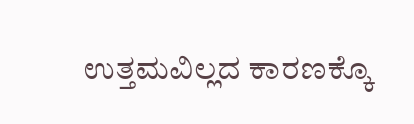ಉತ್ತಮವಿಲ್ಲದ ಕಾರಣಕ್ಕೊ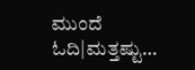ಮುಂದೆ ಓದಿ|ಮತ್ತಷ್ಟು...